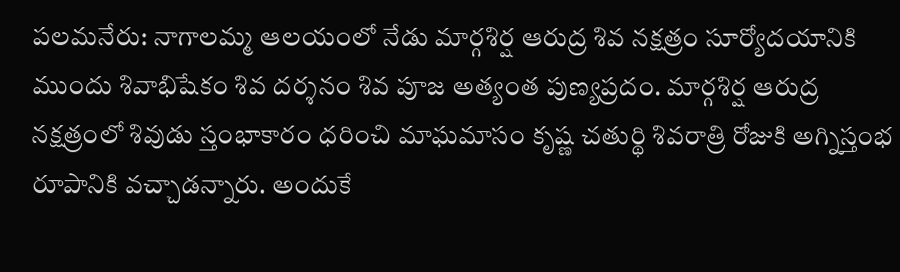పలమనేరు: నాగాలమ్మ ఆలయంలో నేడు మార్గశిర్ష ఆరుద్ర శివ నక్షత్రం సూర్యోదయానికి ముందు శివాభిషేకం శివ దర్శనం శివ పూజ అత్యంత పుణ్యప్రదం. మార్గశిర్ష ఆరుద్ర నక్షత్రంలో శివుడు స్తంభాకారం ధరించి మాఘమాసం కృష్ణ చతుర్థి శివరాత్రి రోజుకి అగ్నిస్తంభ రూపానికి వచ్చాడన్నారు. అందుకే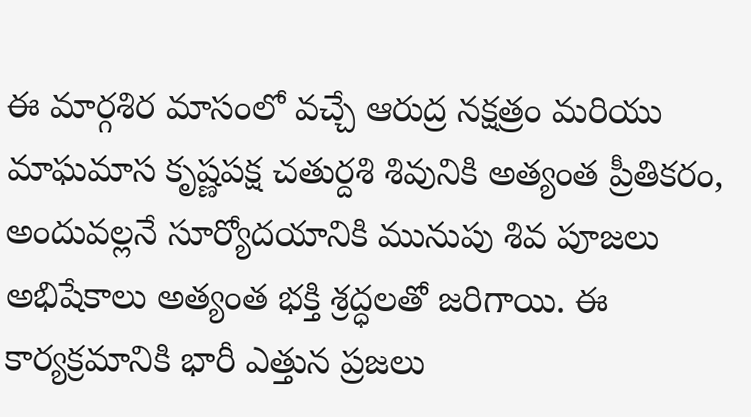ఈ మార్గశిర మాసంలో వచ్చే ఆరుద్ర నక్షత్రం మరియు మాఘమాస కృష్ణపక్ష చతుర్దశి శివునికి అత్యంత ప్రీతికరం, అందువల్లనే సూర్యోదయానికి మునుపు శివ పూజలు అభిషేకాలు అత్యంత భక్తి శ్రద్ధలతో జరిగాయి. ఈ కార్యక్రమానికి భారీ ఎత్తున ప్రజలు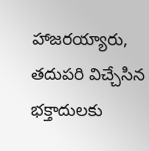హాజరయ్యారు, తదుపరి విచ్చేసిన భక్తాదులకు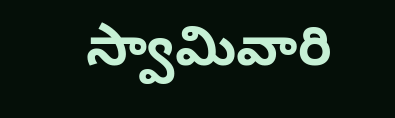స్వామివారి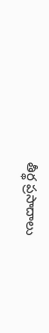తీర్థ ప్రసాదాలు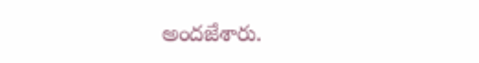అందజేశారు.